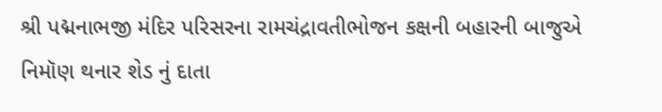શ્રી પદ્મનાભજી મંદિર પરિસરના રામચંદ્રાવતીભોજન કક્ષની બહારની બાજુએ નિમૉણ થનાર શેડ નું દાતા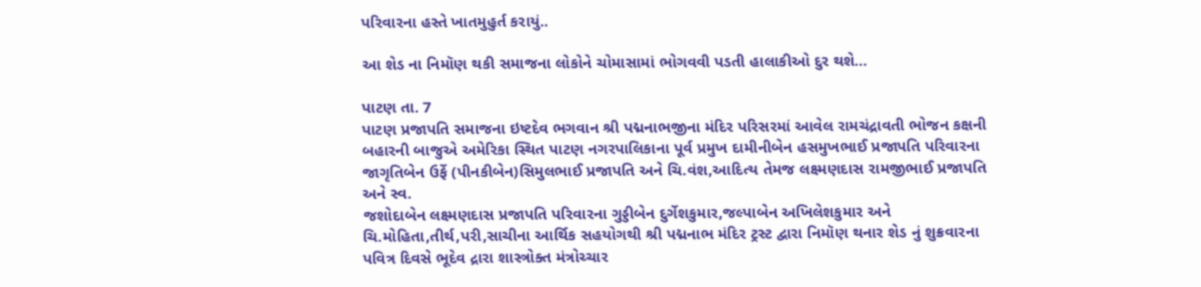પરિવારના હસ્તે ખાતમુહુર્ત કરાયું..

આ શેડ ના નિમૉણ થકી સમાજના લોકોને ચોમાસામાં ભોગવવી પડતી હાલાકીઓ દુર થશે…

પાટણ તા. 7
પાટણ પ્રજાપતિ સમાજના ઇષ્ટદેવ ભગવાન શ્રી પદ્મનાભજીના મંદિર પરિસરમાં આવેલ રામચંદ્રાવતી ભોજન કક્ષની બહારની બાજુએ અમેરિકા સ્થિત પાટણ નગરપાલિકાના પૂર્વ પ્રમુખ દામીનીબેન હસમુખભાઈ પ્રજાપતિ પરિવારના જાગૃતિબેન ઉર્ફે (પીનકીબેન)સિમુલભાઈ પ્રજાપતિ અને ચિ.વંશ,આદિત્ય તેમજ લક્ષ્મણદાસ રામજીભાઈ પ્રજાપતિ અને સ્વ.
જશોદાબેન લક્ષ્મણદાસ પ્રજાપતિ પરિવારના ગુડ્ડીબેન દુર્ગેશકુમાર,જલ્પાબેન અખિલેશકુમાર અને ચિ.મોહિતા,તીર્થ,પરી,સાચીના આર્થિક સહયોગથી શ્રી પદ્મનાભ મંદિર ટ્રસ્ટ દ્વારા નિમૉણ થનાર શેડ નું શુક્રવારના પવિત્ર દિવસે ભૂદેવ દ્રારા શાસ્ત્રોક્ત મંત્રોચ્ચાર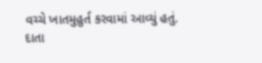વચ્ચે ખાતમુહુર્ત કરવામાં આવ્યું હતું.
દાતા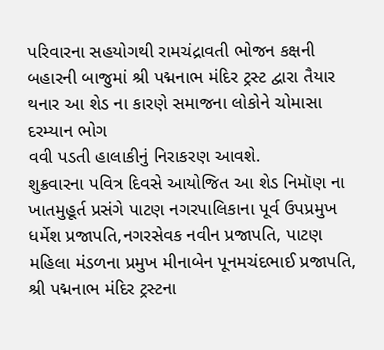પરિવારના સહયોગથી રામચંદ્રાવતી ભોજન કક્ષની બહારની બાજુમાં શ્રી પદ્મનાભ મંદિર ટ્રસ્ટ દ્વારા તૈયાર થનાર આ શેડ ના કારણે સમાજના લોકોને ચોમાસા દરમ્યાન ભોગ
વવી પડતી હાલાકીનું નિરાકરણ આવશે.
શુક્રવારના પવિત્ર દિવસે આયોજિત આ શેડ નિમૉણ ના ખાતમુહૂર્ત પ્રસંગે પાટણ નગરપાલિકાના પૂર્વ ઉપપ્રમુખ ધર્મેશ પ્રજાપતિ,નગરસેવક નવીન પ્રજાપતિ, પાટણ મહિલા મંડળના પ્રમુખ મીનાબેન પૂનમચંદભાઈ પ્રજાપતિ, શ્રી પદ્મનાભ મંદિર ટ્રસ્ટના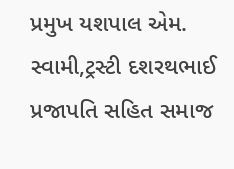પ્રમુખ યશપાલ એમ. સ્વામી,ટ્રસ્ટી દશરથભાઈ પ્રજાપતિ સહિત સમાજ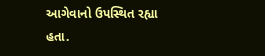આગેવાનો ઉપસ્થિત રહ્યા હતા.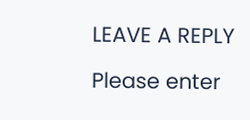LEAVE A REPLY

Please enter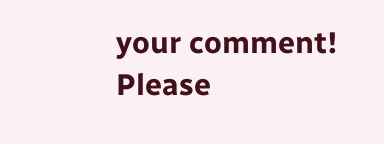your comment!
Please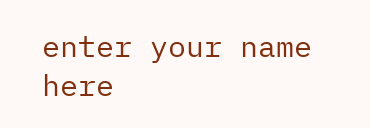enter your name here